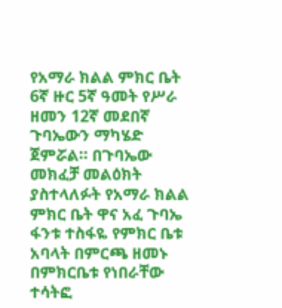የአማራ ክልል ምክር ቤት 6ኛ ዙር 5ኛ ዓመት የሥራ ዘመን 12ኛ መደበኛ ጉባኤውን ማካሄድ ጀምሯል። በጉባኤው መክፈቻ መልዕክት ያስተላለፉት የአማራ ክልል ምክር ቤት ዋና አፈ ጉባኤ ፋንቱ ተስፋዬ የምክር ቤቱ አባላት በምርጫ ዘመኑ በምክርቤቱ የነበራቸው ተሳትፎ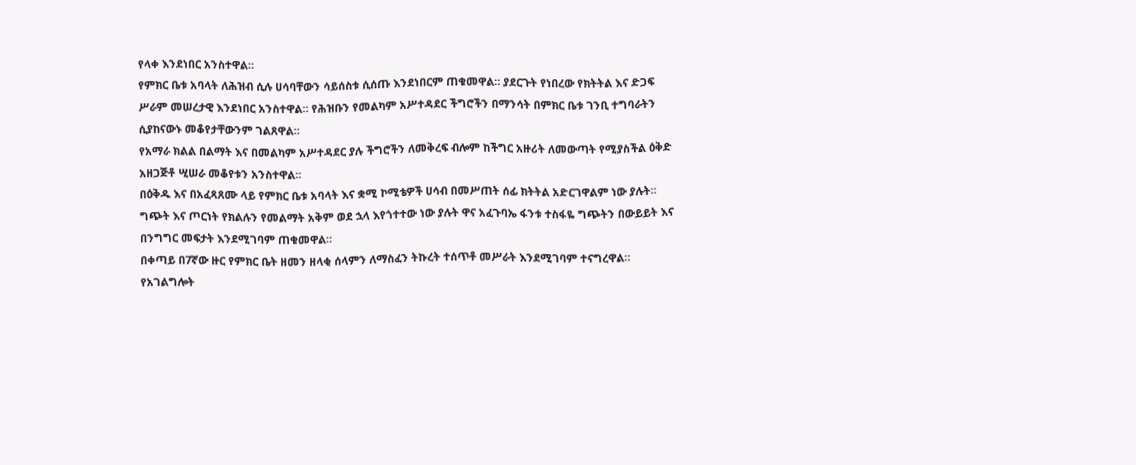የላቀ እንደነበር አንስተዋል።
የምክር ቤቱ አባላት ለሕዝብ ሲሉ ሀሳባቸውን ሳይሰስቱ ሲሰጡ እንደነበርም ጠቁመዋል። ያደርጉት የነበረው የክትትል እና ድጋፍ ሥራም መሠረታዊ እንደነበር አንስተዋል። የሕዝቡን የመልካም አሥተዳደር ችግሮችን በማንሳት በምክር ቤቱ ገንቢ ተግባራትን ሲያከናውኑ መቆየታቸውንም ገልጸዋል።
የአማራ ክልል በልማት እና በመልካም አሥተዳደር ያሉ ችግሮችን ለመቅረፍ ብሎም ከችግር አዙሪት ለመውጣት የሚያስችል ዕቅድ አዘጋጅቶ ሢሠራ መቆየቱን አንስተዋል።
በዕቅዱ እና በአፈጻጸሙ ላይ የምክር ቤቱ አባላት እና ቋሚ ኮሚቴዎች ሀሳብ በመሥጠት ሰፊ ክትትል አድርገዋልም ነው ያሉት።
ግጭት እና ጦርነት የክልሉን የመልማት አቅም ወደ ኋላ እየጎተተው ነው ያሉት ዋና አፈጉባኤ ፋንቱ ተስፋዬ ግጭትን በውይይት እና በንግግር መፍታት እንደሚገባም ጠቁመዋል።
በቀጣይ በ7ኛው ዙር የምክር ቤት ዘመን ዘላቂ ሰላምን ለማስፈን ትኩረት ተሰጥቶ መሥራት እንደሚገባም ተናግረዋል።
የአገልግሎት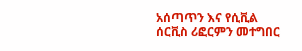አሰጣጥን እና የሲቪል ሰርቪስ ሪፎርምን መተግበር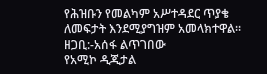የሕዝቡን የመልካም አሥተዳደር ጥያቄ ለመፍታት እንደሚያግዝም አመላክተዋል።
ዘጋቢ:-አሰፋ ልጥገበው
የአሚኮ ዲጂታል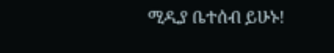ሚዲያ ቤተሰብ ይሁኑ!